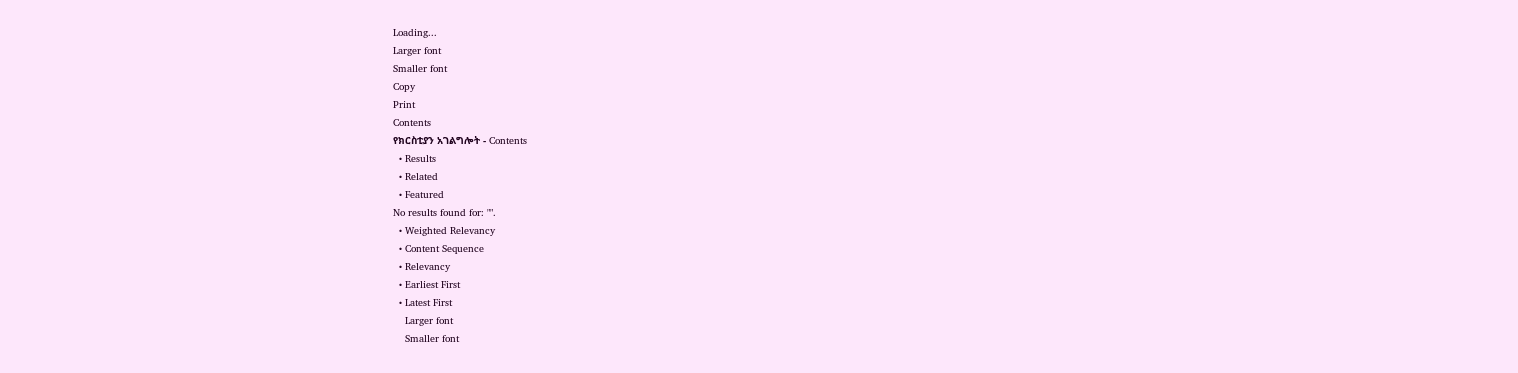Loading...
Larger font
Smaller font
Copy
Print
Contents
የክርስቲያን አገልግሎት - Contents
  • Results
  • Related
  • Featured
No results found for: "".
  • Weighted Relevancy
  • Content Sequence
  • Relevancy
  • Earliest First
  • Latest First
    Larger font
    Smaller font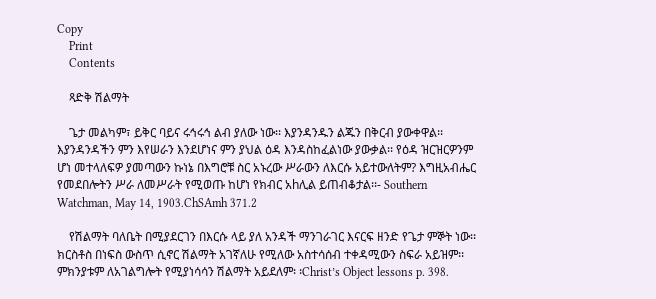Copy
    Print
    Contents

    ጻድቅ ሽልማት

    ጌታ መልካም፣ ይቅር ባይና ሩኅሩኅ ልብ ያለው ነው፡፡ እያንዳንዱን ልጁን በቅርብ ያውቀዋል፡፡ እያንዳንዳችን ምን እየሠራን እንደሆነና ምን ያህል ዕዳ እንዳስከፈልነው ያውቃል፡፡ የዕዳ ዝርዝርዎንም ሆነ መተላለፍዎ ያመጣውን ኩነኔ በእግሮቹ ስር አኑረው ሥራውን ለእርሱ አይተውለትም? እግዚአብሔር የመደበሎትን ሥራ ለመሥራት የሚወጡ ከሆነ የክብር አhሊል ይጠብቆታል፡፡- Southern Watchman, May 14, 1903.ChSAmh 371.2

    የሽልማት ባለቤት በሚያደርገን በእርሱ ላይ ያለ አንዳች ማንገራገር እናርፍ ዘንድ የጌታ ምኞት ነው፡፡ ክርስቶስ በነፍስ ውስጥ ሲኖር ሽልማት አገኛለሁ የሚለው አስተሳሰብ ተቀዳሚውን ስፍራ አይዝም፡፡ ምክንያቱም ለአገልግሎት የሚያነሳሳን ሽልማት አይደለም፡ ፡Christ’s Object lessons p. 398.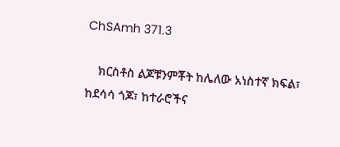ChSAmh 371.3

    ክርስቶስ ልጆቹንምቾት ከሌለው አነስተኛ ክፍል፣ ከደሳሳ ጎጆ፣ ከተራሮችና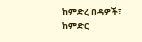ከምድረ በዳዎች፣ ከምድር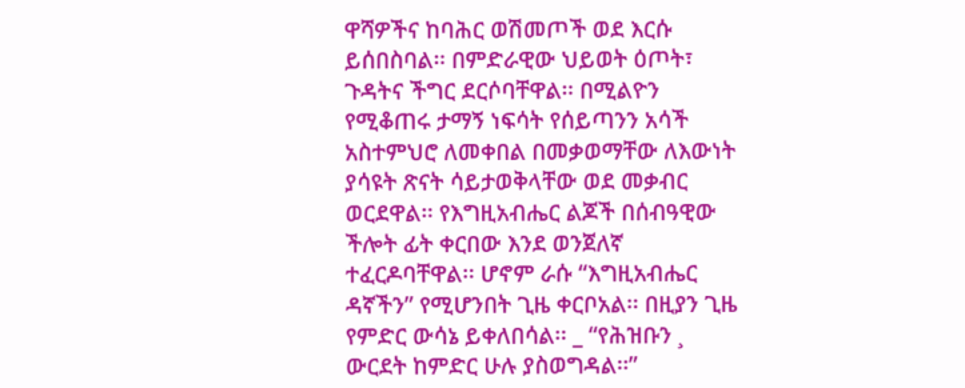ዋሻዎችና ከባሕር ወሽመጦች ወደ እርሱ ይሰበስባል፡፡ በምድራዊው ህይወት ዕጦት፣ ጉዳትና ችግር ደርሶባቸዋል፡፡ በሚልዮን የሚቆጠሩ ታማኝ ነፍሳት የሰይጣንን አሳች አስተምህሮ ለመቀበል በመቃወማቸው ለእውነት ያሳዩት ጽናት ሳይታወቅላቸው ወደ መቃብር ወርደዋል፡፡ የእግዚአብሔር ልጆች በሰብዓዊው ችሎት ፊት ቀርበው እንደ ወንጀለኛ ተፈርዶባቸዋል፡፡ ሆኖም ራሱ “እግዚአብሔር ዳኛችን” የሚሆንበት ጊዜ ቀርቦአል፡፡ በዚያን ጊዜ የምድር ውሳኔ ይቀለበሳል፡፡ _ “የሕዝቡን ¸ ውርደት ከምድር ሁሉ ያስወግዳል፡፡”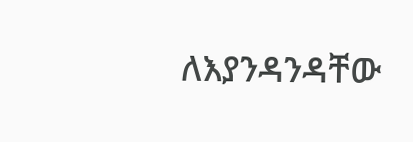ለእያንዳንዳቸው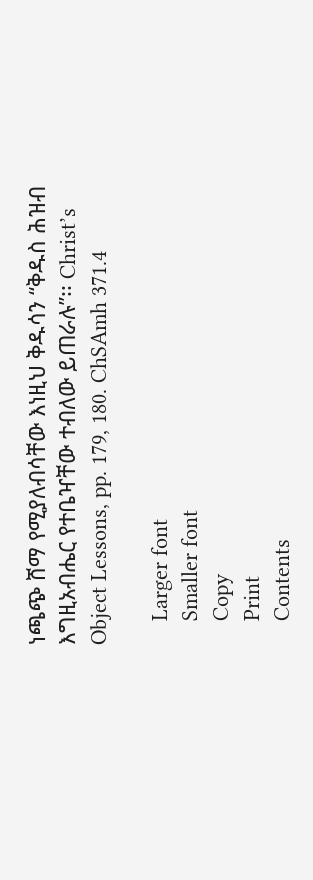ነጫጭ ሸማ የሚያለብሳቸው እነዚህ ቅዱሳን “ቅዱስ ሕዝብ እግዚአብሔር የተቤዣቸው ተብለው ይጠራሉ”፡፡ Christ’s Object Lessons, pp. 179, 180. ChSAmh 371.4

    Larger font
    Smaller font
    Copy
    Print
    Contents